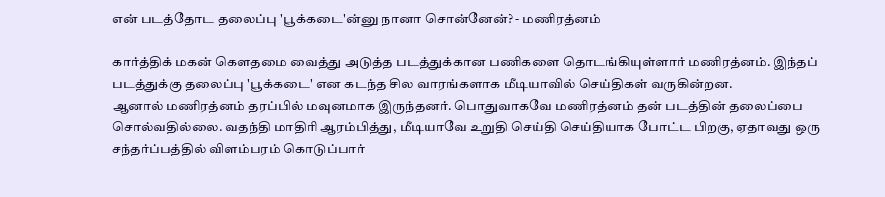என் படத்தோட தலைப்பு 'பூக்கடை'ன்னு நானா சொன்னேன்? - மணிரத்னம்

கார்த்திக் மகன் கெளதமை வைத்து அடுத்த படத்துக்கான பணிகளை தொடங்கியுள்ளார் மணிரத்னம். இந்தப் படத்துக்கு தலைப்பு 'பூக்கடை' என கடந்த சில வாரங்களாக மீடியாவில் செய்திகள் வருகின்றன.
ஆனால் மணிரத்னம் தரப்பில் மவுனமாக இருந்தனர். பொதுவாகவே மணிரத்னம் தன் படத்தின் தலைப்பை சொல்வதில்லை. வதந்தி மாதிரி ஆரம்பித்து, மீடியாவே உறுதி செய்தி செய்தியாக போட்ட பிறகு, ஏதாவது ஒரு சந்தர்ப்பத்தில் விளம்பரம் கொடுப்பார்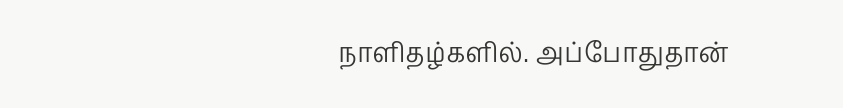நாளிதழ்களில். அப்போதுதான்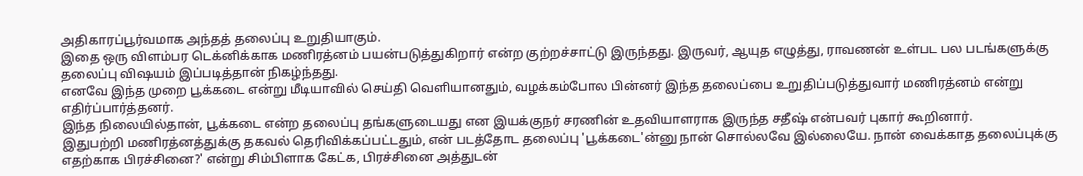அதிகாரப்பூர்வமாக அந்தத் தலைப்பு உறுதியாகும்.
இதை ஒரு விளம்பர டெக்னிக்காக மணிரத்னம் பயன்படுத்துகிறார் என்ற குற்றச்சாட்டு இருந்தது. இருவர், ஆயுத எழுத்து, ராவணன் உள்பட பல படங்களுக்கு தலைப்பு விஷயம் இப்படித்தான் நிகழ்ந்தது.
எனவே இந்த முறை பூக்கடை என்று மீடியாவில் செய்தி வெளியானதும், வழக்கம்போல பின்னர் இந்த தலைப்பை உறுதிப்படுத்துவார் மணிரத்னம் என்று எதிர்ப்பார்த்தனர்.
இந்த நிலையில்தான், பூக்கடை என்ற தலைப்பு தங்களுடையது என இயக்குநர் சரணின் உதவியாளராக இருந்த சதீஷ் என்பவர் புகார் கூறினார்.
இதுபற்றி மணிரத்னத்துக்கு தகவல் தெரிவிக்கப்பட்டதும், என் படத்தோட தலைப்பு 'பூக்கடை'ன்னு நான் சொல்லவே இல்லையே. நான் வைக்காத தலைப்புக்கு எதற்காக பிரச்சினை?' என்று சிம்பிளாக கேட்க, பிரச்சினை அத்துடன்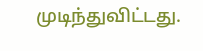முடிந்துவிட்டது.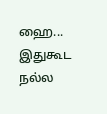ஹை... இதுகூட நல்ல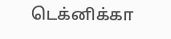டெக்னிக்கா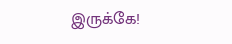இருக்கே!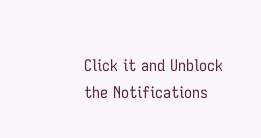Click it and Unblock the Notifications